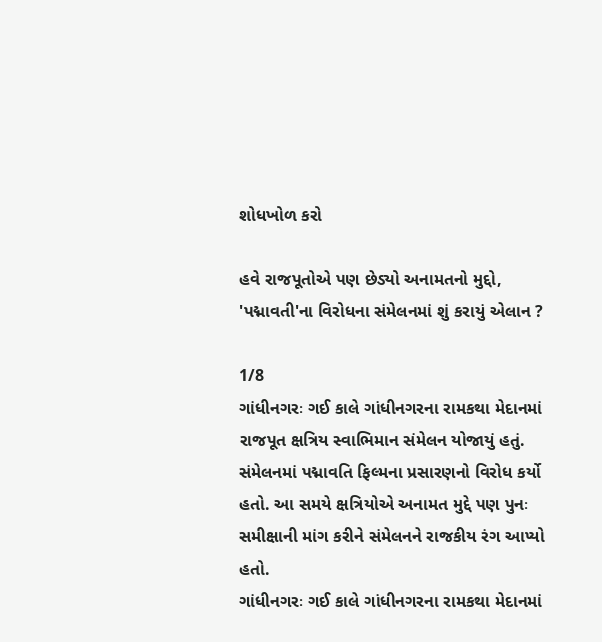શોધખોળ કરો

હવે રાજપૂતોએ પણ છેડ્યો અનામતનો મુદ્દો, 'પદ્માવતી'ના વિરોધના સંમેલનમાં શું કરાયું એલાન ?

1/8
ગાંધીનગરઃ ગઈ કાલે ગાંધીનગરના રામકથા મેદાનમાં રાજપૂત ક્ષત્રિય સ્વાભિમાન સંમેલન યોજાયું હતું. સંમેલનમાં પદ્માવતિ ફિલ્મના પ્રસારણનો વિરોધ કર્યો હતો. આ સમયે ક્ષત્રિયોએ અનામત મુદ્દે પણ પુનઃ સમીક્ષાની માંગ કરીને સંમેલનને રાજકીય રંગ આપ્યો હતો.
ગાંધીનગરઃ ગઈ કાલે ગાંધીનગરના રામકથા મેદાનમાં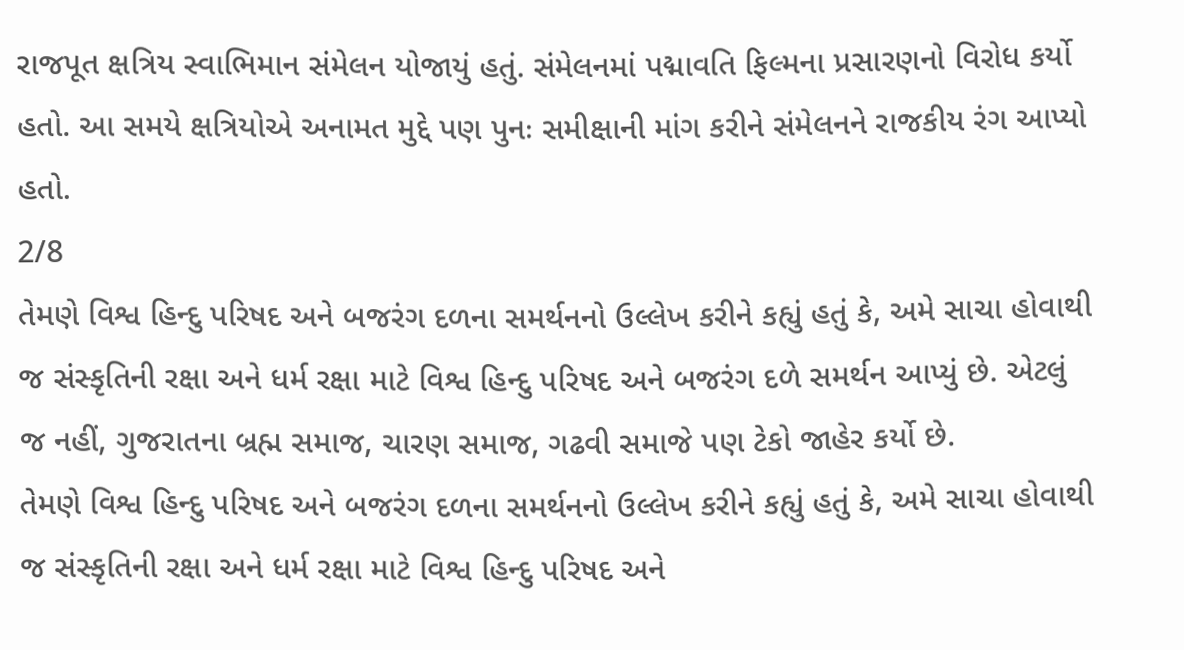રાજપૂત ક્ષત્રિય સ્વાભિમાન સંમેલન યોજાયું હતું. સંમેલનમાં પદ્માવતિ ફિલ્મના પ્રસારણનો વિરોધ કર્યો હતો. આ સમયે ક્ષત્રિયોએ અનામત મુદ્દે પણ પુનઃ સમીક્ષાની માંગ કરીને સંમેલનને રાજકીય રંગ આપ્યો હતો.
2/8
તેમણે વિશ્વ હિન્દુ પરિષદ અને બજરંગ દળના સમર્થનનો ઉલ્લેખ કરીને કહ્યું હતું કે, અમે સાચા હોવાથી જ સંસ્કૃતિની રક્ષા અને ધર્મ રક્ષા માટે વિશ્વ હિન્દુ પરિષદ અને બજરંગ દળે સમર્થન આપ્યું છે. એટલું જ નહીં, ગુજરાતના બ્રહ્મ સમાજ, ચારણ સમાજ, ગઢવી સમાજે પણ ટેકો જાહેર કર્યો છે.
તેમણે વિશ્વ હિન્દુ પરિષદ અને બજરંગ દળના સમર્થનનો ઉલ્લેખ કરીને કહ્યું હતું કે, અમે સાચા હોવાથી જ સંસ્કૃતિની રક્ષા અને ધર્મ રક્ષા માટે વિશ્વ હિન્દુ પરિષદ અને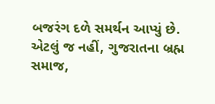બજરંગ દળે સમર્થન આપ્યું છે. એટલું જ નહીં, ગુજરાતના બ્રહ્મ સમાજ,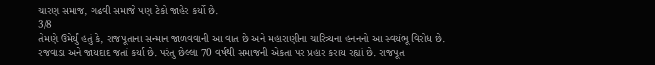ચારણ સમાજ, ગઢવી સમાજે પણ ટેકો જાહેર કર્યો છે.
3/8
તેમણે ઉમેર્યું હતું કે, રાજપૂતાના સન્માન જાળવવાની આ વાત છે અને મહારાણીના ચારિત્ર્યના હનનનો આ સ્વયંભૂ વિરોધ છે. રજવાડા અને જાયદાદ જતાં કર્યા છે. પરંતુ છેલ્લા 70 વર્ષથી સમાજની એકતા પર પ્રહાર કરાય રહ્યાં છે. રાજપૂત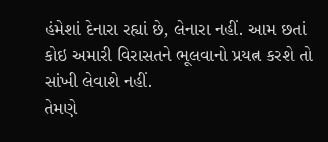હંમેશાં દેનારા રહ્યાં છે, લેનારા નહીં. આમ છતાં કોઇ અમારી વિરાસતને ભૂલવાનો પ્રયત્ન કરશે તો સાંખી લેવાશે નહીં.
તેમણે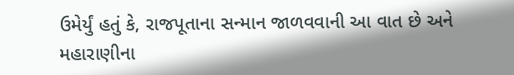ઉમેર્યું હતું કે, રાજપૂતાના સન્માન જાળવવાની આ વાત છે અને મહારાણીના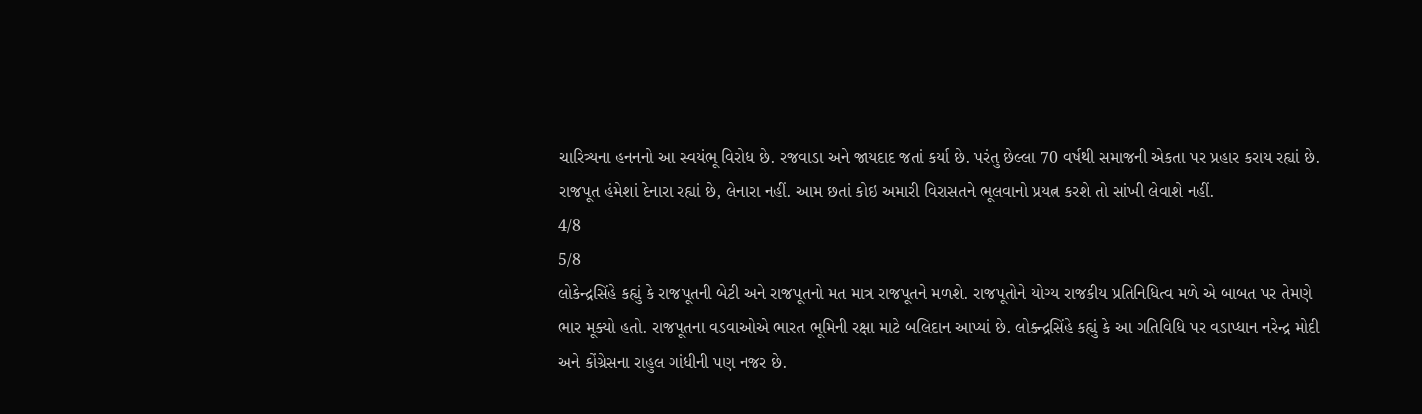ચારિત્ર્યના હનનનો આ સ્વયંભૂ વિરોધ છે. રજવાડા અને જાયદાદ જતાં કર્યા છે. પરંતુ છેલ્લા 70 વર્ષથી સમાજની એકતા પર પ્રહાર કરાય રહ્યાં છે. રાજપૂત હંમેશાં દેનારા રહ્યાં છે, લેનારા નહીં. આમ છતાં કોઇ અમારી વિરાસતને ભૂલવાનો પ્રયત્ન કરશે તો સાંખી લેવાશે નહીં.
4/8
5/8
લોકેન્દ્રસિંહે કહ્યું કે રાજપૂતની બેટી અને રાજપૂતનો મત માત્ર રાજપૂતને મળશે. રાજપૂતોને યોગ્ય રાજકીય પ્રતિનિધિત્વ મળે એ બાબત પર તેમણે ભાર મૂક્યો હતો. રાજપૂતના વડવાઓએ ભારત ભૂમિની રક્ષા માટે બલિદાન આપ્યાં છે. લોક્ન્દ્રસિંહે કહ્યું કે આ ગતિવિધિ પર વડાપ્ધાન નરેન્દ્ર મોદી અને કોંગ્રેસના રાહુલ ગાંધીની પણ નજર છે.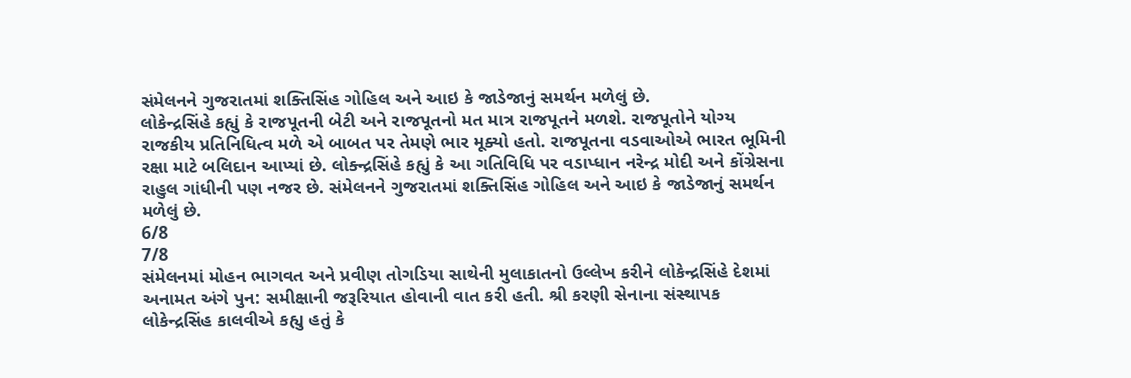સંમેલનને ગુજરાતમાં શક્તિસિંહ ગોહિલ અને આઇ કે જાડેજાનું સમર્થન મળેલું છે.
લોકેન્દ્રસિંહે કહ્યું કે રાજપૂતની બેટી અને રાજપૂતનો મત માત્ર રાજપૂતને મળશે. રાજપૂતોને યોગ્ય રાજકીય પ્રતિનિધિત્વ મળે એ બાબત પર તેમણે ભાર મૂક્યો હતો. રાજપૂતના વડવાઓએ ભારત ભૂમિની રક્ષા માટે બલિદાન આપ્યાં છે. લોક્ન્દ્રસિંહે કહ્યું કે આ ગતિવિધિ પર વડાપ્ધાન નરેન્દ્ર મોદી અને કોંગ્રેસના રાહુલ ગાંધીની પણ નજર છે. સંમેલનને ગુજરાતમાં શક્તિસિંહ ગોહિલ અને આઇ કે જાડેજાનું સમર્થન મળેલું છે.
6/8
7/8
સંમેલનમાં મોહન ભાગવત અને પ્રવીણ તોગડિયા સાથેની મુલાકાતનો ઉલ્લેખ કરીને લોકેન્દ્રસિંહે દેશમાં અનામત અંગે પુન: સમીક્ષાની જરૂરિયાત હોવાની વાત કરી હતી. શ્રી કરણી સેનાના સંસ્થાપક લોકેન્દ્રસિંહ કાલવીએ કહ્યુ હતું કે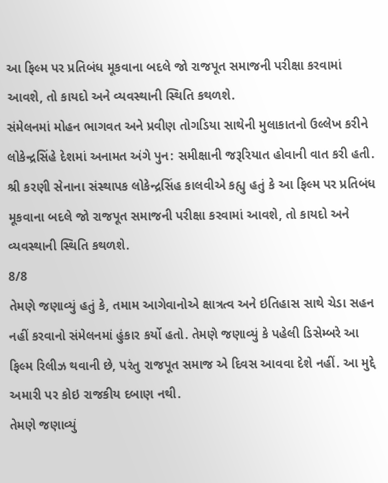આ ફિલ્મ પર પ્રતિબંધ મૂકવાના બદલે જો રાજપૂત સમાજની પરીક્ષા કરવામાં આવશે, તો કાયદો અને વ્યવસ્થાની સ્થિતિ કથળશે.
સંમેલનમાં મોહન ભાગવત અને પ્રવીણ તોગડિયા સાથેની મુલાકાતનો ઉલ્લેખ કરીને લોકેન્દ્રસિંહે દેશમાં અનામત અંગે પુન: સમીક્ષાની જરૂરિયાત હોવાની વાત કરી હતી. શ્રી કરણી સેનાના સંસ્થાપક લોકેન્દ્રસિંહ કાલવીએ કહ્યુ હતું કે આ ફિલ્મ પર પ્રતિબંધ મૂકવાના બદલે જો રાજપૂત સમાજની પરીક્ષા કરવામાં આવશે, તો કાયદો અને વ્યવસ્થાની સ્થિતિ કથળશે.
8/8
તેમણે જણાવ્યું હતું કે, તમામ આગેવાનોએ ક્ષાત્રત્વ અને ઇતિહાસ સાથે ચેડા સહન નહીં કરવાનો સંમેલનમાં હુંકાર કર્યો હતો. તેમણે જણાવ્યું કે પહેલી ડિસેમ્બરે આ ફિલ્મ રિલીઝ થવાની છે, પરંતુ રાજપૂત સમાજ એ દિવસ આવવા દેશે નહીં. આ મુદ્દે અમારી પર કોઇ રાજકીય દબાણ નથી.
તેમણે જણાવ્યું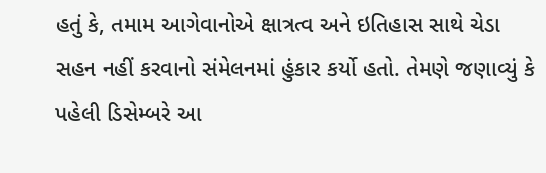હતું કે, તમામ આગેવાનોએ ક્ષાત્રત્વ અને ઇતિહાસ સાથે ચેડા સહન નહીં કરવાનો સંમેલનમાં હુંકાર કર્યો હતો. તેમણે જણાવ્યું કે પહેલી ડિસેમ્બરે આ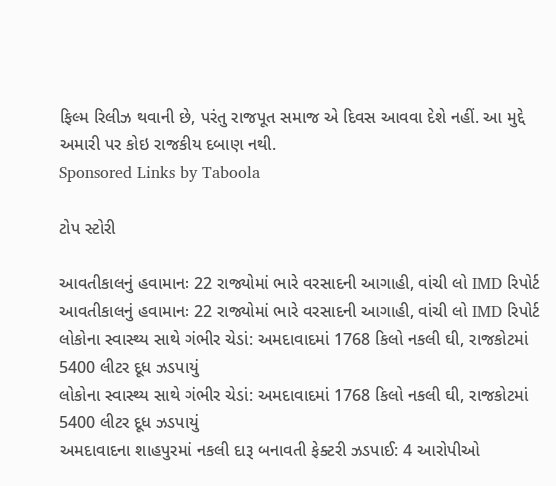ફિલ્મ રિલીઝ થવાની છે, પરંતુ રાજપૂત સમાજ એ દિવસ આવવા દેશે નહીં. આ મુદ્દે અમારી પર કોઇ રાજકીય દબાણ નથી.
Sponsored Links by Taboola

ટોપ સ્ટોરી

આવતીકાલનું હવામાનઃ 22 રાજ્યોમાં ભારે વરસાદની આગાહી, વાંચી લો IMD રિપોર્ટ
આવતીકાલનું હવામાનઃ 22 રાજ્યોમાં ભારે વરસાદની આગાહી, વાંચી લો IMD રિપોર્ટ
લોકોના સ્વાસ્થ્ય સાથે ગંભીર ચેડાં: અમદાવાદમાં 1768 કિલો નકલી ઘી, રાજકોટમાં 5400 લીટર દૂધ ઝડપાયું
લોકોના સ્વાસ્થ્ય સાથે ગંભીર ચેડાં: અમદાવાદમાં 1768 કિલો નકલી ઘી, રાજકોટમાં 5400 લીટર દૂધ ઝડપાયું
અમદાવાદના શાહપુરમાં નકલી દારૂ બનાવતી ફેક્ટરી ઝડપાઈ: 4 આરોપીઓ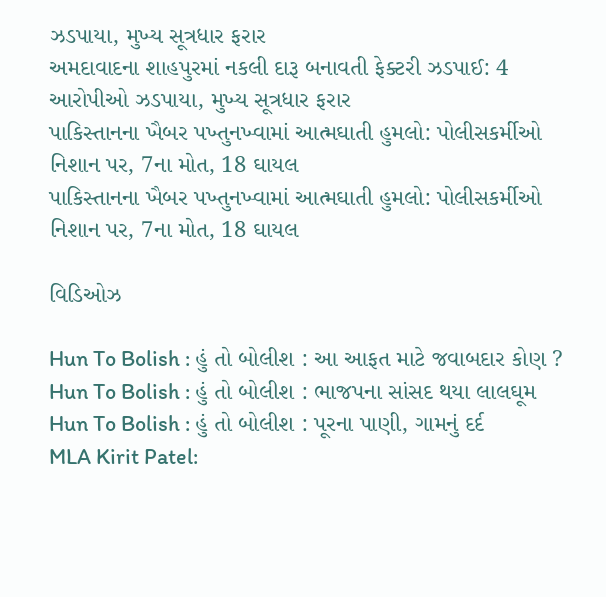ઝડપાયા, મુખ્ય સૂત્રધાર ફરાર
અમદાવાદના શાહપુરમાં નકલી દારૂ બનાવતી ફેક્ટરી ઝડપાઈ: 4 આરોપીઓ ઝડપાયા, મુખ્ય સૂત્રધાર ફરાર
પાકિસ્તાનના ખૈબર પખ્તુનખ્વામાં આત્મઘાતી હુમલો: પોલીસકર્મીઓ નિશાન પર, 7ના મોત, 18 ઘાયલ
પાકિસ્તાનના ખૈબર પખ્તુનખ્વામાં આત્મઘાતી હુમલો: પોલીસકર્મીઓ નિશાન પર, 7ના મોત, 18 ઘાયલ

વિડિઓઝ

Hun To Bolish : હું તો બોલીશ : આ આફત માટે જવાબદાર કોણ ?
Hun To Bolish : હું તો બોલીશ : ભાજપના સાંસદ થયા લાલઘૂમ
Hun To Bolish : હું તો બોલીશ : પૂરના પાણી, ગામનું દર્દ
MLA Kirit Patel: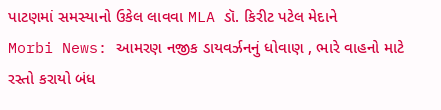પાટણમાં સમસ્યાનો ઉકેલ લાવવા MLA ડૉ. કિરીટ પટેલ મેદાને
Morbi News: આમરણ નજીક ડાયવર્ઝનનું ધોવાણ , ભારે વાહનો માટે રસ્તો કરાયો બંધ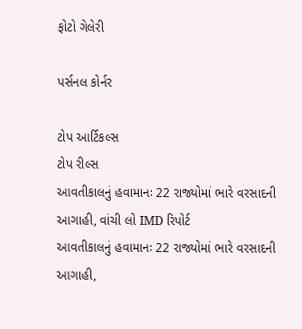ફોટો ગેલેરી

પર્સનલ કોર્નર

ટોપ આર્ટિકલ્સ
ટોપ રીલ્સ
આવતીકાલનું હવામાનઃ 22 રાજ્યોમાં ભારે વરસાદની આગાહી, વાંચી લો IMD રિપોર્ટ
આવતીકાલનું હવામાનઃ 22 રાજ્યોમાં ભારે વરસાદની આગાહી,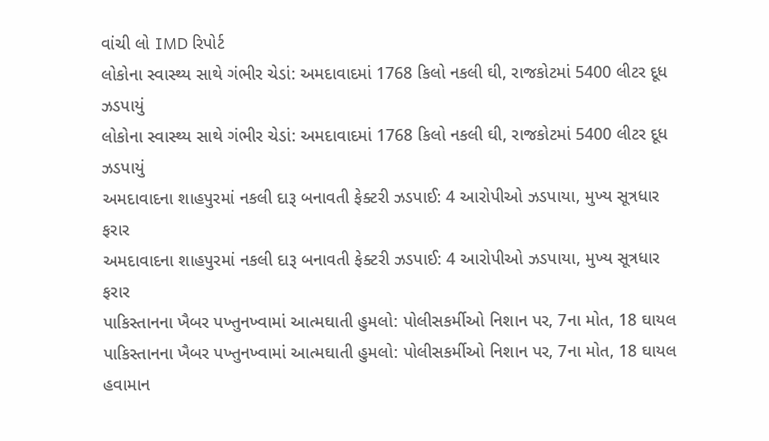વાંચી લો IMD રિપોર્ટ
લોકોના સ્વાસ્થ્ય સાથે ગંભીર ચેડાં: અમદાવાદમાં 1768 કિલો નકલી ઘી, રાજકોટમાં 5400 લીટર દૂધ ઝડપાયું
લોકોના સ્વાસ્થ્ય સાથે ગંભીર ચેડાં: અમદાવાદમાં 1768 કિલો નકલી ઘી, રાજકોટમાં 5400 લીટર દૂધ ઝડપાયું
અમદાવાદના શાહપુરમાં નકલી દારૂ બનાવતી ફેક્ટરી ઝડપાઈ: 4 આરોપીઓ ઝડપાયા, મુખ્ય સૂત્રધાર ફરાર
અમદાવાદના શાહપુરમાં નકલી દારૂ બનાવતી ફેક્ટરી ઝડપાઈ: 4 આરોપીઓ ઝડપાયા, મુખ્ય સૂત્રધાર ફરાર
પાકિસ્તાનના ખૈબર પખ્તુનખ્વામાં આત્મઘાતી હુમલો: પોલીસકર્મીઓ નિશાન પર, 7ના મોત, 18 ઘાયલ
પાકિસ્તાનના ખૈબર પખ્તુનખ્વામાં આત્મઘાતી હુમલો: પોલીસકર્મીઓ નિશાન પર, 7ના મોત, 18 ઘાયલ
હવામાન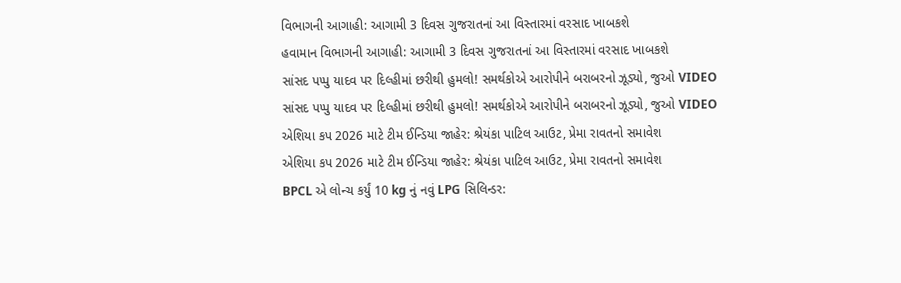વિભાગની આગાહી: આગામી 3 દિવસ ગુજરાતનાં આ વિસ્તારમાં વરસાદ ખાબકશે
હવામાન વિભાગની આગાહી: આગામી 3 દિવસ ગુજરાતનાં આ વિસ્તારમાં વરસાદ ખાબકશે
સાંસદ પપ્પુ યાદવ પર દિલ્હીમાં છરીથી હુમલો! સમર્થકોએ આરોપીને બરાબરનો ઝૂડ્યો, જુઓ VIDEO
સાંસદ પપ્પુ યાદવ પર દિલ્હીમાં છરીથી હુમલો! સમર્થકોએ આરોપીને બરાબરનો ઝૂડ્યો, જુઓ VIDEO
એશિયા કપ 2026 માટે ટીમ ઈન્ડિયા જાહેર: શ્રેયંકા પાટિલ આઉટ, પ્રેમા રાવતનો સમાવેશ
એશિયા કપ 2026 માટે ટીમ ઈન્ડિયા જાહેર: શ્રેયંકા પાટિલ આઉટ, પ્રેમા રાવતનો સમાવેશ
BPCL એ લોન્ચ કર્યું 10 kg નું નવું LPG સિલિન્ડર: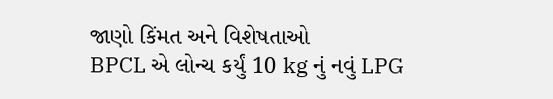જાણો કિંમત અને વિશેષતાઓ
BPCL એ લોન્ચ કર્યું 10 kg નું નવું LPG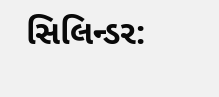સિલિન્ડર: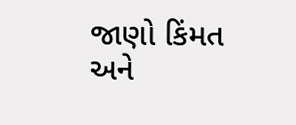જાણો કિંમત અને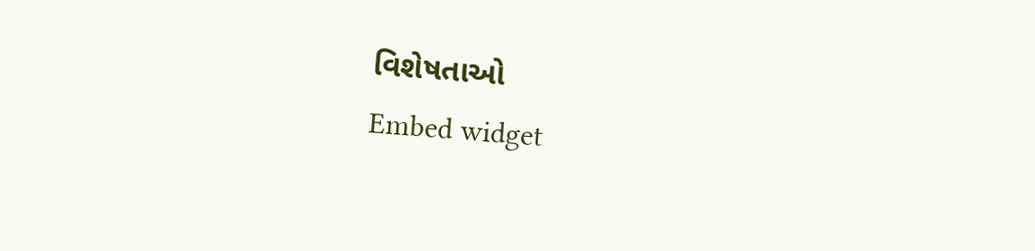વિશેષતાઓ
Embed widget